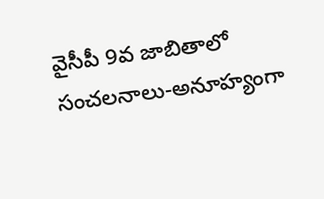వైసీపీ 9వ జాబితాలో సంచలనాలు-అనూహ్యంగా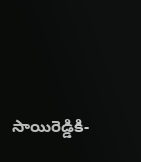సాయిరెడ్డికి-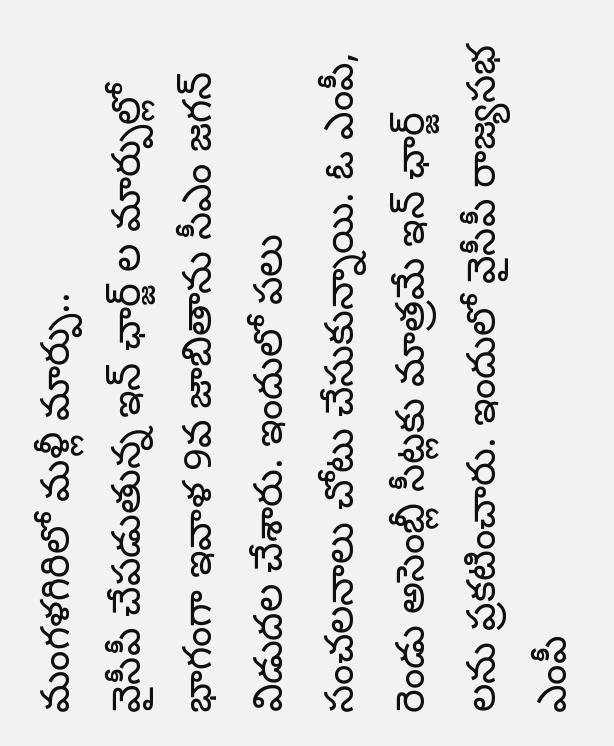మంగళగిరిలో మళ్లీ మార్పు..
వైసీపీ చేపడుతున్న ఇన్ ఛార్జ్ ల మార్పుల్లో భాగంగా ఇవాళ 9వ జాబితాను సీఎం జగన్ విడుదల చేశారు. ఇందులో పలు సంచలనాలు చోటు చేసుకున్నాయి. ఓ ఎంపీ, రెండు అసెంబ్లీ సీట్లకు మాత్రమే ఇన్ ఛార్జ్ లను ప్రకటించారు. ఇందులో వైసీపీ రాజ్యసభ ఎంపీ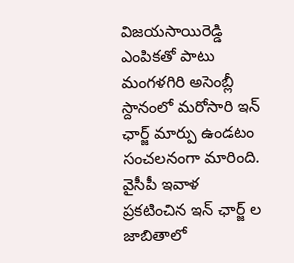విజయసాయిరెడ్డి ఎంపికతో పాటు మంగళగిరి అసెంబ్లీ స్దానంలో మరోసారి ఇన్ ఛార్జ్ మార్పు ఉండటం సంచలనంగా మారింది. వైసీపీ ఇవాళ ప్రకటించిన ఇన్ ఛార్జ్ ల జాబితాలో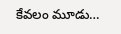కేవలం మూడు…